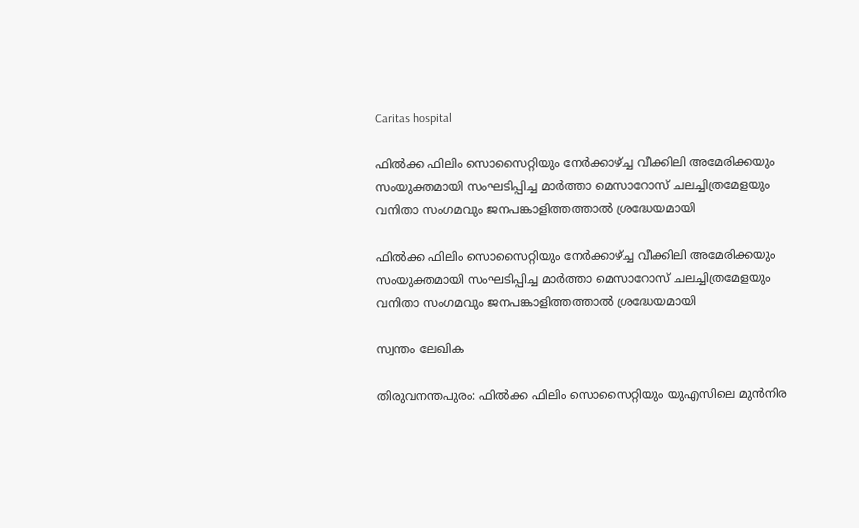Caritas hospital

ഫില്‍ക്ക ഫിലിം സൊസൈറ്റിയും നേര്‍ക്കാഴ്ച്ച വീക്കിലി അമേരിക്കയും സംയുക്തമായി സംഘടിപ്പിച്ച മാര്‍ത്താ മെസാറോസ് ചലച്ചിത്രമേളയും വനിതാ സംഗമവും ജനപങ്കാളിത്തത്താല്‍ ശ്രദ്ധേയമായി

ഫില്‍ക്ക ഫിലിം സൊസൈറ്റിയും നേര്‍ക്കാഴ്ച്ച വീക്കിലി അമേരിക്കയും സംയുക്തമായി സംഘടിപ്പിച്ച മാര്‍ത്താ മെസാറോസ് ചലച്ചിത്രമേളയും വനിതാ സംഗമവും ജനപങ്കാളിത്തത്താല്‍ ശ്രദ്ധേയമായി

സ്വന്തം ലേഖിക

തിരുവനന്തപുരം: ഫില്‍ക്ക ഫിലിം സൊസൈറ്റിയും യുഎസിലെ മുന്‍നിര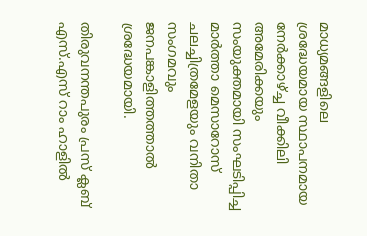മാധ്യമങ്ങളിലെ ശ്രദ്ധേയമായ സ്ഥാപനമായ നേര്‍ക്കാഴ്ച്ച വീക്കിലി അമേരിക്കയും സംയുക്തമായി സംഘടിപ്പിച്ച മാര്‍ത്താ മെസാറോസ് ചലച്ചിത്രമേളയും വനിതാ സംഗമവും ജനപങ്കാളിത്തത്താല്‍ ശ്രദ്ധേയമായി.

തിരുവനന്തപുരം പ്രസ് ക്ലബ് എസ്.എസ് റാം ഹാളില്‍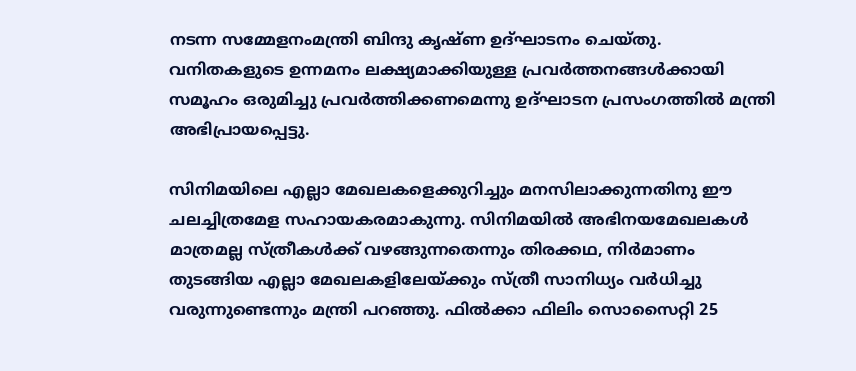നടന്ന സമ്മേളനംമന്ത്രി ബിന്ദു കൃഷ്ണ ഉദ്ഘാടനം ചെയ്തു. വനിതകളുടെ ഉന്നമനം ലക്ഷ്യമാക്കിയുള്ള പ്രവര്‍ത്തനങ്ങള്‍ക്കായി സമൂഹം ഒരുമിച്ചു പ്രവര്‍ത്തിക്കണമെന്നു ഉദ്ഘാടന പ്രസംഗത്തില്‍ മന്ത്രി അഭിപ്രായപ്പെട്ടു.

സിനിമയിലെ എല്ലാ മേഖലകളെക്കുറിച്ചും മനസിലാക്കുന്നതിനു ഈ ചലച്ചിത്രമേള സഹായകരമാകുന്നു. സിനിമയില്‍ അഭിനയമേഖലകള്‍ മാത്രമല്ല സ്ത്രീകള്‍ക്ക് വഴങ്ങുന്നതെന്നും തിരക്കഥ, നിര്‍മാണം തുടങ്ങിയ എല്ലാ മേഖലകളിലേയ്ക്കും സ്ത്രീ സാനിധ്യം വര്‍ധിച്ചു വരുന്നുണ്ടെന്നും മന്ത്രി പറഞ്ഞു. ഫില്‍ക്കാ ഫിലിം സൊസൈറ്റി 25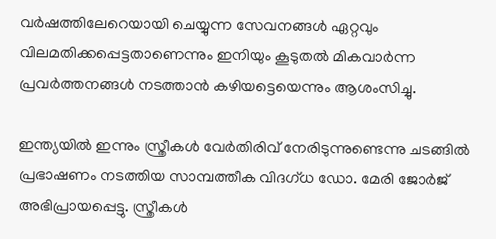വര്‍ഷത്തിലേറെയായി ചെയ്യുന്ന സേവനങ്ങള്‍ ഏറ്റവും വിലമതിക്കപ്പെട്ടതാണെന്നും ഇനിയും കൂടുതല്‍ മികവാര്‍ന്ന പ്രവര്‍ത്തനങ്ങള്‍ നടത്താന്‍ കഴിയട്ടെയെന്നും ആശംസിച്ചു.

ഇന്ത്യയില്‍ ഇന്നും സ്ത്രീകള്‍ വേര്‍തിരിവ് നേരിടുന്നുണ്ടെന്നു ചടങ്ങില്‍ പ്രഭാഷണം നടത്തിയ സാമ്പത്തീക വിദഗ്ധ ഡോ. മേരി ജോര്‍ജ് അഭിപ്രായപ്പെട്ടു. സ്ത്രീകള്‍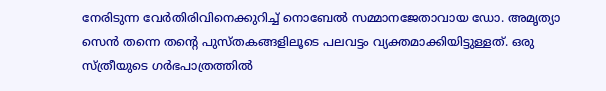നേരിടുന്ന വേര്‍തിരിവിനെക്കുറിച്ച് നൊബേല്‍ സമ്മാനജേതാവായ ഡോ. അമൃത്യാ സെന്‍ തന്നെ തന്റെ പുസ്തകങ്ങളിലൂടെ പലവട്ടം വ്യക്തമാക്കിയിട്ടുള്ളത്. ഒരു സ്ത്രീയുടെ ഗര്‍ഭപാത്രത്തില്‍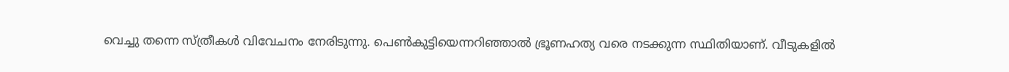വെച്ചു തന്നെ സ്ത്രീകള്‍ വിവേചനം നേരിടുന്നു. പെണ്‍കുട്ടിയെന്നറിഞ്ഞാല്‍ ഭ്രൂണഹത്യ വരെ നടക്കുന്ന സ്ഥിതിയാണ്. വീടുകളില്‍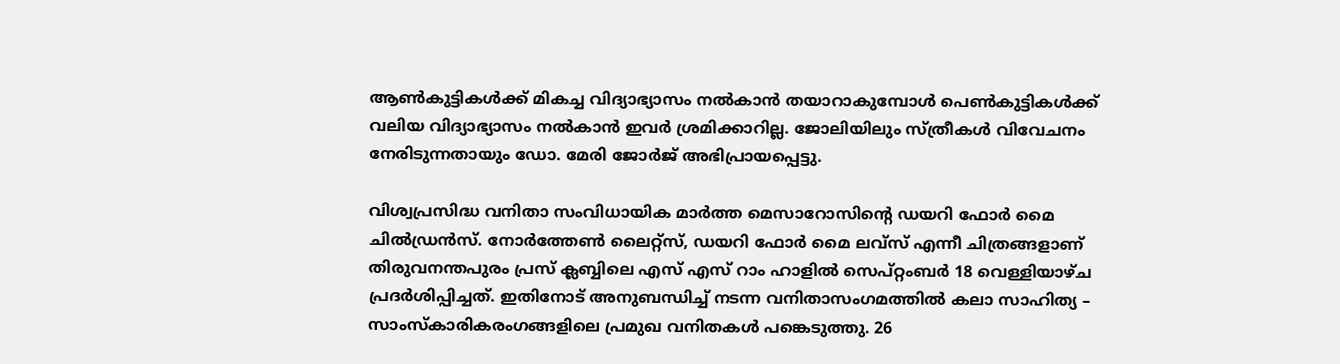ആണ്‍കുട്ടികള്‍ക്ക് മികച്ച വിദ്യാഭ്യാസം നല്‍കാന്‍ തയാറാകുമ്പോള്‍ പെണ്‍കുട്ടികള്‍ക്ക് വലിയ വിദ്യാഭ്യാസം നല്‍കാന്‍ ഇവര്‍ ശ്രമിക്കാറില്ല. ജോലിയിലും സ്ത്രീകള്‍ വിവേചനം നേരിടുന്നതായും ഡോ. മേരി ജോര്‍ജ് അഭിപ്രായപ്പെട്ടു.

വിശ്വപ്രസിദ്ധ വനിതാ സംവിധായിക മാര്‍ത്ത മെസാറോസിന്റെ ഡയറി ഫോര്‍ മൈ ചില്‍ഡ്രന്‍സ്. നോര്‍ത്തേണ്‍ ലൈറ്റ്‌സ്, ഡയറി ഫോര്‍ മൈ ലവ്‌സ് എന്നീ ചിത്രങ്ങളാണ് തിരുവനന്തപുരം പ്രസ് ക്ലബ്ബിലെ എസ് എസ് റാം ഹാളില്‍ സെപ്റ്റംബര്‍ 18 വെള്ളിയാഴ്ച പ്രദര്‍ശിപ്പിച്ചത്. ഇതിനോട് അനുബന്ധിച്ച് നടന്ന വനിതാസംഗമത്തില്‍ കലാ സാഹിത്യ – സാംസ്‌കാരികരംഗങ്ങളിലെ പ്രമുഖ വനിതകള്‍ പങ്കെടുത്തു. 26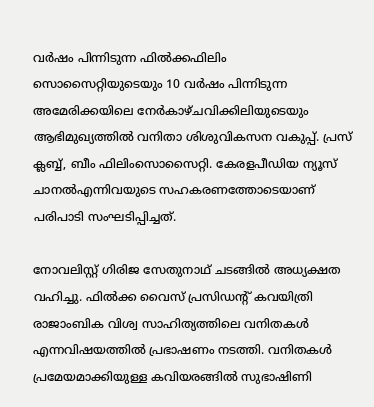വര്‍ഷം പിന്നിടുന്ന ഫില്‍ക്കഫിലിം സൊസൈറ്റിയുടെയും 10 വര്‍ഷം പിന്നിടുന്ന അമേരിക്കയിലെ നേര്‍കാഴ്ചവിക്കിലിയുടെയും ആഭിമുഖ്യത്തില്‍ വനിതാ ശിശുവികസന വകുപ്പ്. പ്രസ് ക്ലബ്ബ്, ബീം ഫിലിംസൊസൈറ്റി. കേരളപീഡിയ ന്യൂസ് ചാനല്‍എന്നിവയുടെ സഹകരണത്തോടെയാണ് പരിപാടി സംഘടിപ്പിച്ചത്.

നോവലിസ്റ്റ് ഗിരിജ സേതുനാഥ് ചടങ്ങില്‍ അധ്യക്ഷത വഹിച്ചു. ഫില്‍ക്ക വൈസ് പ്രസിഡന്റ് കവയിത്രി രാജാംബിക വിശ്വ സാഹിത്യത്തിലെ വനിതകള്‍ എന്നവിഷയത്തില്‍ പ്രഭാഷണം നടത്തി. വനിതകള്‍ പ്രമേയമാക്കിയുള്ള കവിയരങ്ങില്‍ സുഭാഷിണി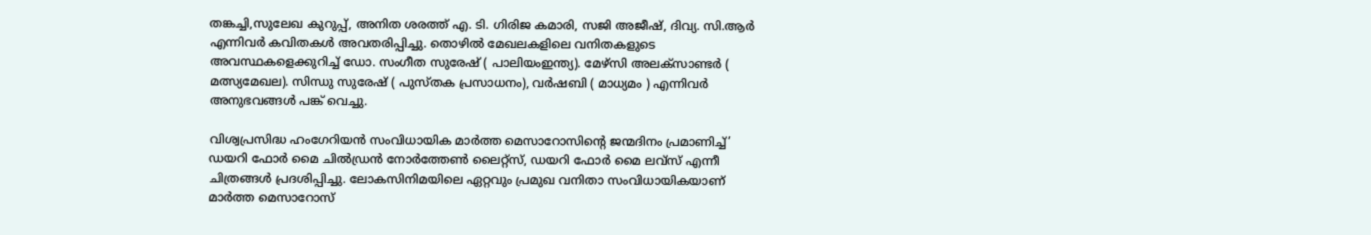തങ്കച്ചി,സുലേഖ കുറുപ്പ്, അനിത ശരത്ത് എ. ടി. ഗിരിജ കമാരി, സജി അജീഷ്, ദിവ്യ. സി.ആര്‍ എന്നിവര്‍ കവിതകള്‍ അവതരിപ്പിച്ചു. തൊഴില്‍ മേഖലകളിലെ വനിതകളുടെ അവസ്ഥകളെക്കുറിച്ച് ഡോ. സംഗീത സുരേഷ് ( പാലിയംഇന്ത്യ). മേഴ്സി അലക്‌സാണ്ടര്‍ ( മത്സ്യമേഖല). സിന്ധു സുരേഷ് ( പുസ്തക പ്രസാധനം), വര്‍ഷബി ( മാധ്യമം ) എന്നിവര്‍ അനുഭവങ്ങള്‍ പങ്ക് വെച്ചു.

വിശ്വപ്രസിദ്ധ ഹംഗേറിയന്‍ സംവിധായിക മാര്‍ത്ത മെസാറോസിന്റെ ജന്മദിനം പ്രമാണിച്ച്’ ഡയറി ഫോര്‍ മൈ ചില്‍ഡ്രന്‍ നോര്‍ത്തേണ്‍ ലൈറ്റ്‌സ്, ഡയറി ഫോര്‍ മൈ ലവ്‌സ് എന്നീ ചിത്രങ്ങള്‍ പ്രദശിപ്പിച്ചു. ലോകസിനിമയിലെ ഏറ്റവും പ്രമുഖ വനിതാ സംവിധായികയാണ് മാര്‍ത്ത മെസാറോസ്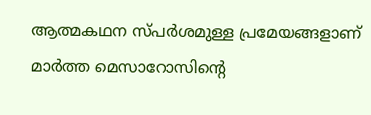ആത്മകഥന സ്പര്‍ശമുള്ള പ്രമേയങ്ങളാണ് മാര്‍ത്ത മെസാറോസിന്റെ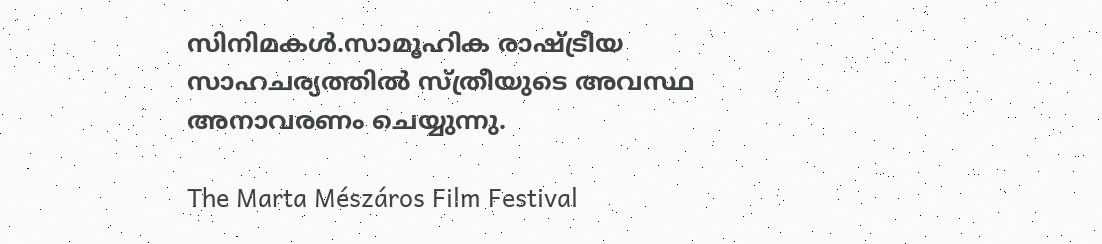സിനിമകള്‍.സാമൂഹിക രാഷ്ട്രീയ സാഹചര്യത്തില്‍ സ്ത്രീയുടെ അവസ്ഥ അനാവരണം ചെയ്യുന്നു.

The Marta Mészáros Film Festival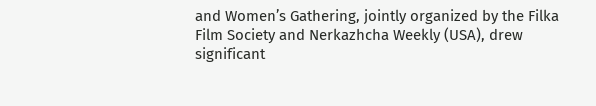and Women’s Gathering, jointly organized by the Filka Film Society and Nerkazhcha Weekly (USA), drew significant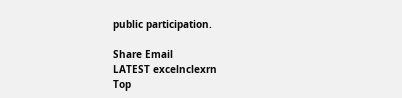public participation.

Share Email
LATEST excelnclexrn
Top